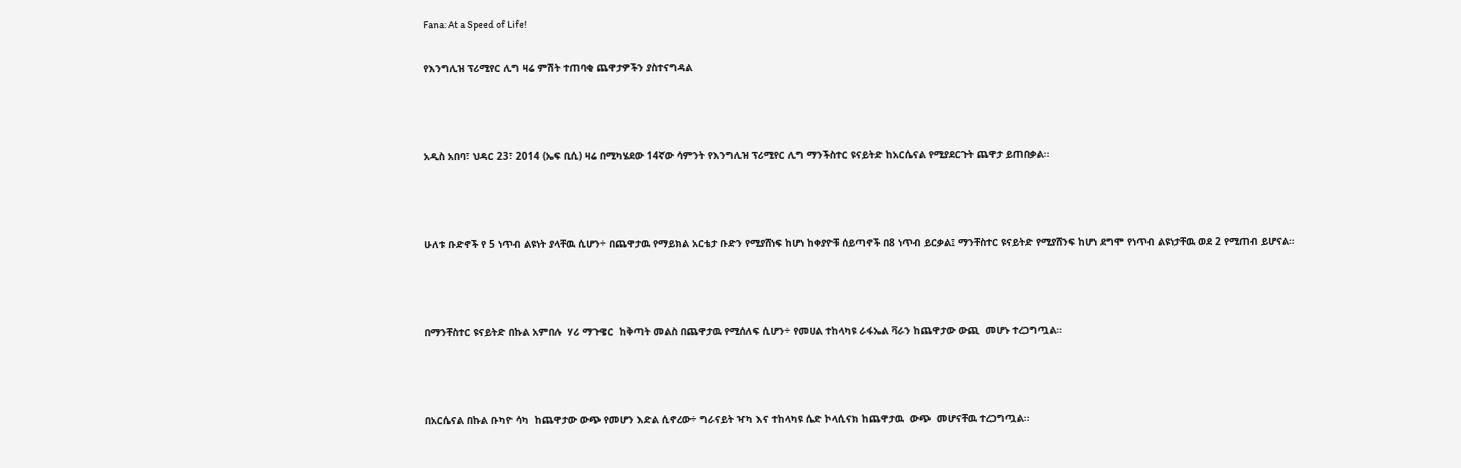Fana: At a Speed of Life!

የእንግሊዝ ፕሪሚየር ሊግ ዛሬ ምሽት ተጠባቂ ጨዋታዎችን ያስተናግዳል



አዲስ አበባ፣ ህዳር 23፣ 2014 (ኤፍ ቢሲ) ዛሬ በሚካሄደው 14ኛው ሳምንት የእንግሊዝ ፕሪሚየር ሊግ ማንችስተር ዩናይትድ ከአርሴናል የሚያደርጉት ጨዋታ ይጠበቃል፡፡



ሁለቱ ቡድኖች የ 5 ነጥብ ልዩነት ያላቸዉ ሲሆን÷ በጨዋታዉ የማይክል አርቴታ ቡድን የሚያሸነፍ ከሆነ ከቀያዮቹ ሰይጣኖች በ8 ነጥብ ይርቃል፤ ማንቸስተር ዩናይትድ የሚያሸንፍ ከሆነ ደግሞ የነጥብ ልዩነታቸዉ ወደ 2 የሚጠብ ይሆናል።



በማንቸስተር ዩናይትድ በኩል አምበሉ  ሃሪ ማጉዌር  ከቅጣት መልስ በጨዋታዉ የሚሰለፍ ሲሆን÷ የመሀል ተከላካዩ ራፋኤል ቫራን ከጨዋታው ውጪ  መሆኑ ተረጋግጧል።



በአርሴናል በኩል ቡካዮ ሳካ  ከጨዋታው ውጭ የመሆን እድል ሲኖረው÷ ግራናይት ዣካ እና ተከላካዩ ሴድ ኮላሲናክ ከጨዋታዉ  ውጭ  መሆናቸዉ ተረጋግጧል፡፡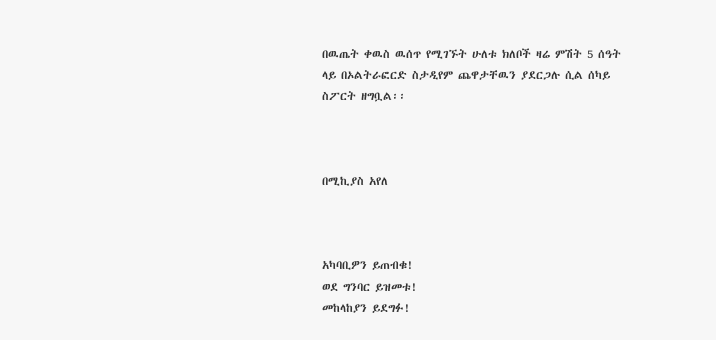በዉጤት ቀዉስ ዉሰጥ የሚገኙት ሁለቱ ክለቦች ዛሬ ምሽት 5 ሰዓት ላይ በኦልትራፎርድ ስታዲየም ጨዋታቸዉን ያደርጋሉ ሲል ሰካይ ስፖርት ዘግቧል፡፡



በሚኪያስ አየለ



አካባቢዎን ይጠብቁ!
ወደ ግንባር ይዝመቱ!
መከላከያን ይደግፉ!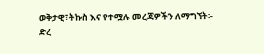ወቅታዊ፣ትኩስ እና የተሟሉ መረጃዎችን ለማግኘት፡-
ድረ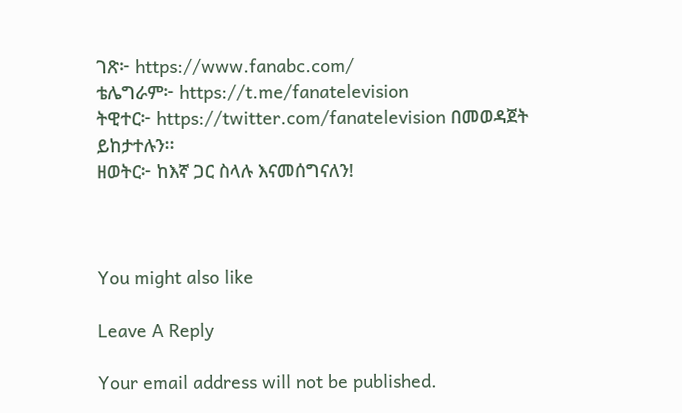ገጽ፦ https://www.fanabc.com/
ቴሌግራም፦ https://t.me/fanatelevision
ትዊተር፦ https://twitter.com/fanatelevision በመወዳጀት ይከታተሉን፡፡
ዘወትር፦ ከእኛ ጋር ስላሉ እናመሰግናለን!



You might also like

Leave A Reply

Your email address will not be published.